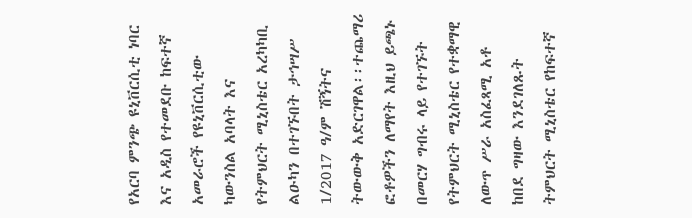የአርባ ምንጭ ዩኒቨርሲቲ ነባር እና አዲስ የተመደቡ ከፍተኛ አመራሮች የዩኒቨርሲቲው ካውንስል አባላት እና የትምህርት ሚኒስቴር አረካካቢ ልዑካን በተገኙበት ታኅሣሥ 1/2017 ዓ/ም ሽኝትና ትውውቅ አድርገዋል፡፡ተጨማሪ ፎቶዎችን ለማየት እዚህ ይጫኑ
በመርሃ ግብሩ ላይ የተገኙት የትምህርት ሚኒስቴር የተቋማዊ ለውጥ ሥራ አስፈጻሚ አቶ ከበደ ግዛው እንደገለጹት ትምህርት ሚኒስቴር የከፍተኛ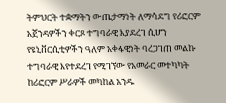ትምህርት ተቋማትን ውጤታማነት ለማሳደግ የሪፎርም አጀንዳዎችን ቀርጾ ተግባራዊ እያደረገ ሲሆን የዩኒቨርሲቲዎችን ዓለም አቀፋዊነት ባረጋገጠ መልኩ ተግባራዊ እየተደረገ የሚገኘው የአመራር መተካካት ከሪፎርም ሥራዎች መካከል አንዱ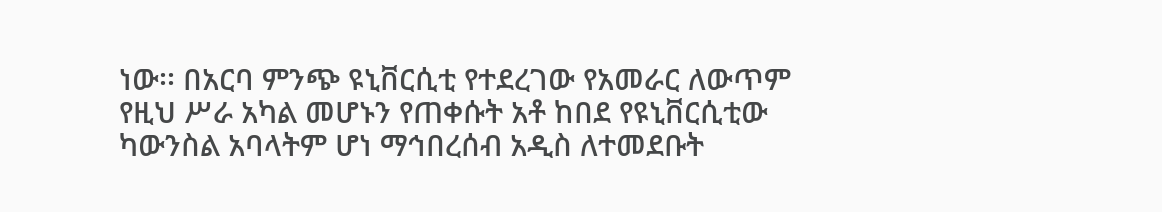ነው፡፡ በአርባ ምንጭ ዩኒቨርሲቲ የተደረገው የአመራር ለውጥም የዚህ ሥራ አካል መሆኑን የጠቀሱት አቶ ከበደ የዩኒቨርሲቲው ካውንስል አባላትም ሆነ ማኅበረሰብ አዲስ ለተመደቡት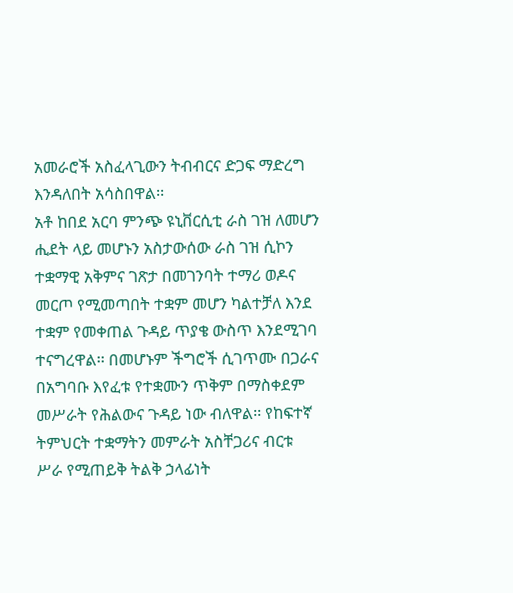አመራሮች አስፈላጊውን ትብብርና ድጋፍ ማድረግ እንዳለበት አሳስበዋል፡፡
አቶ ከበደ አርባ ምንጭ ዩኒቨርሲቲ ራስ ገዝ ለመሆን ሒደት ላይ መሆኑን አስታውሰው ራስ ገዝ ሲኮን ተቋማዊ አቅምና ገጽታ በመገንባት ተማሪ ወዶና መርጦ የሚመጣበት ተቋም መሆን ካልተቻለ እንደ ተቋም የመቀጠል ጉዳይ ጥያቄ ውስጥ እንደሚገባ ተናግረዋል፡፡ በመሆኑም ችግሮች ሲገጥሙ በጋራና በአግባቡ እየፈቱ የተቋሙን ጥቅም በማስቀደም መሥራት የሕልውና ጉዳይ ነው ብለዋል፡፡ የከፍተኛ ትምህርት ተቋማትን መምራት አስቸጋሪና ብርቱ ሥራ የሚጠይቅ ትልቅ ኃላፊነት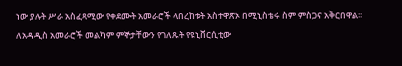ነው ያሉት ሥራ አስፈጻሚው የቀደሙት አመራሮች ላበረከቱት አስተዋጽኦ በሚኒስቴሩ ስም ምስጋና አቅርበዋል፡፡
ለአዳዲስ አመራሮች መልካም ምኞታቸውን የገለጹት የዩኒቨርሲቲው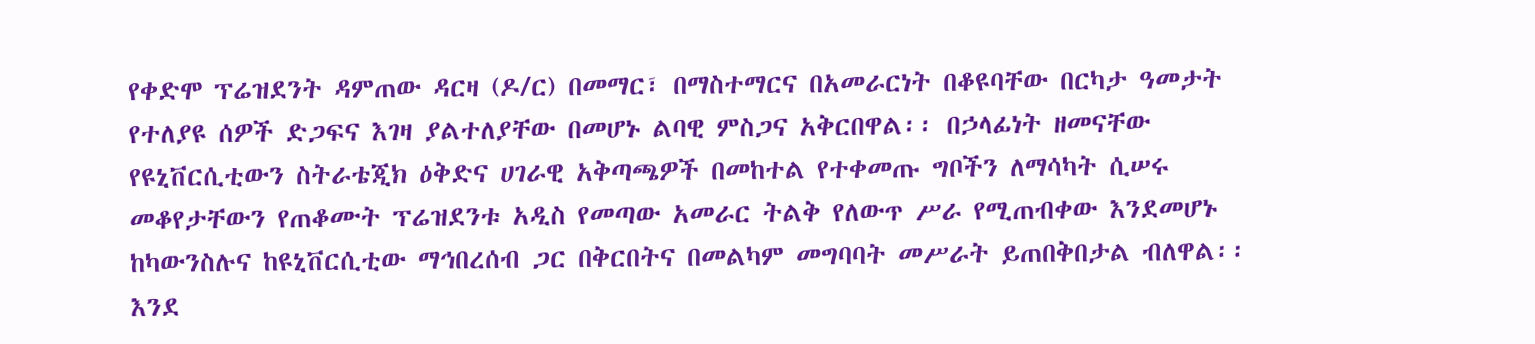የቀድሞ ፕሬዝደንት ዳምጠው ዳርዛ (ዶ/ር) በመማር፣ በማስተማርና በአመራርነት በቆዩባቸው በርካታ ዓመታት የተለያዩ ሰዎች ድጋፍና እገዛ ያልተለያቸው በመሆኑ ልባዊ ምስጋና አቅርበዋል፡፡ በኃላፊነት ዘመናቸው የዩኒቨርሲቲውን ስትራቴጂክ ዕቅድና ሀገራዊ አቅጣጫዎች በመከተል የተቀመጡ ግቦችን ለማሳካት ሲሠሩ መቆየታቸውን የጠቆሙት ፕሬዝደንቱ አዲስ የመጣው አመራር ትልቅ የለውጥ ሥራ የሚጠብቀው እንደመሆኑ ከካውንስሉና ከዩኒቨርሲቲው ማኅበረሰብ ጋር በቅርበትና በመልካም መግባባት መሥራት ይጠበቅበታል ብለዋል፡፡
እንደ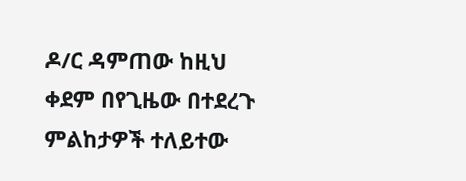ዶ/ር ዳምጠው ከዚህ ቀደም በየጊዜው በተደረጉ ምልከታዎች ተለይተው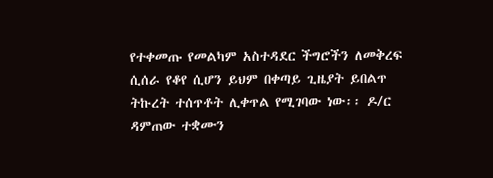የተቀመጡ የመልካም አስተዳደር ችግሮችን ለመቅረፍ ሲሰራ የቆየ ሲሆን ይህም በቀጣይ ጊዜያት ይበልጥ ትኩረት ተሰጥቶት ሊቀጥል የሚገባው ነው፡፡ ዶ/ር ዳምጠው ተቋሙን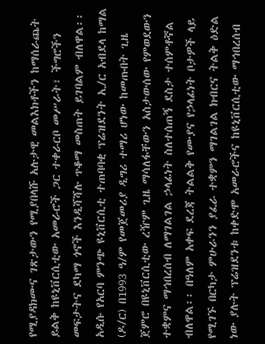የሚያዳክሙና ገጽታውን የሚያበላሹ አሉታዊ መልእክቶችን ከማሰራጨት ይልቅ ከዩኒቨርሲቲው አመራሮች ጋር ተቀራርቦ መሥራት፣ ችግሮችን መፍታትና ደካማ ጎኖች እንዲሻሻሉ ጥቆማ መስጠት ይገባልም ብለዋል፡፡
አዲሱ የአርባ ምንጭ ዩኒቨርሲቲ ተጠባባቂ ፕሬዝደንት ኢ/ር አብደላ ከማል (ዶ/ር) በ1993 ዓ/ም የመጀመሪያ ዲግሪ ተማሪ ሆነው ከመጡበት ጊዜ ጀምሮ በዩኒቨርሲቲው ረዥም ጊዜ ማሳለፋቸውን አስታውሰው የምወደውን ተቋምና ማኅበረሰብ ለማገልገል ኃላፊነት ስለተሰጠኝ ደስታ ተሰምቶኛል ብለዋል፡፡ በዓለም አቀፍ ደረጃ ትልልቅ የሙያና የኃላፊነት ቦታዎች ላይ የሚገኙ በርካታ ምሁራንን ያፈራ ተቋምን ማገልገል ክብርና ትልቅ ዕድል ነው ያሉት ፕሬዝደንቱ ከቀድሞ አመራሮችና ከዩኒቨርሲቲው ማኅበረሰብ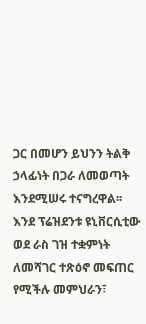ጋር በመሆን ይህንን ትልቅ ኃላፊነት በጋራ ለመወጣት እንደሚሠሩ ተናግረዋል፡፡
እንደ ፕሬዝደንቱ ዩኒቨርሲቲው ወደ ራስ ገዝ ተቋምነት ለመሻገር ተጽዕኖ መፍጠር የሚችሉ መምህራን፣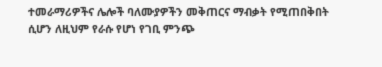ተመራማሪዎችና ሌሎች ባለሙያዎችን መቅጠርና ማብቃት የሚጠበቅበት ሲሆን ለዚህም የራሱ የሆነ የገቢ ምንጭ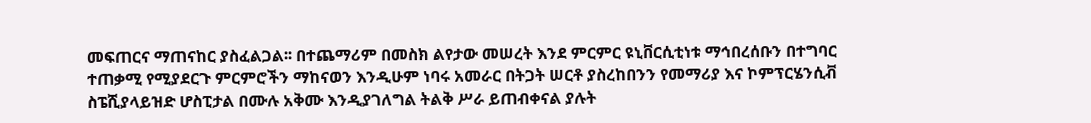መፍጠርና ማጠናከር ያስፈልጋል፡፡ በተጨማሪም በመስክ ልየታው መሠረት እንደ ምርምር ዩኒቨርሲቲነቱ ማኅበረሰቡን በተግባር ተጠቃሚ የሚያደርጉ ምርምሮችን ማከናወን እንዲሁም ነባሩ አመራር በትጋት ሠርቶ ያስረከበንን የመማሪያ እና ኮምፕርሄንሲቭ ስፔሺያላይዝድ ሆስፒታል በሙሉ አቅሙ እንዲያገለግል ትልቅ ሥራ ይጠብቀናል ያሉት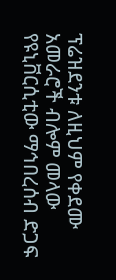ፕሬዝደንቱ ለዚህም የቀደሙ አመራሮች ብሎም መላው የዩኒቨርሲቲው ማኅበረሰብ ድጋፍ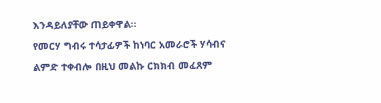እንዳይለያቸው ጠይቀዋል፡፡
የመርሃ ግብሩ ተሳታፊዎች ከነባር አመራሮች ሃሳብና ልምድ ተቀብሎ በዚህ መልኩ ርክክብ መፈጸም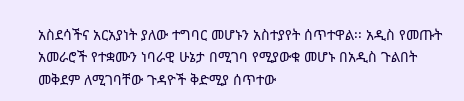አስደሳችና አርአያነት ያለው ተግባር መሆኑን አስተያየት ሰጥተዋል፡፡ አዲስ የመጡት አመራሮች የተቋሙን ነባራዊ ሁኔታ በሚገባ የሚያውቁ መሆኑ በአዲስ ጉልበት መቅደም ለሚገባቸው ጉዳዮች ቅድሚያ ሰጥተው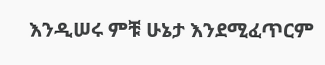እንዲሠሩ ምቹ ሁኔታ እንደሚፈጥርም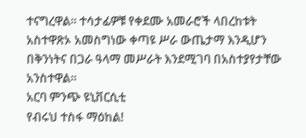ተናግረዋል፡፡ ተሳታፊዎቹ የቀደሙ አመራሮች ላበረከቱት አስተዋጽኦ አመስግነው ቀጣዩ ሥራ ውጤታማ እንዲሆን በቅንነትና በጋራ ዓላማ መሥራት እንደሚገባ በአስተያየታቸው አንስተዋል፡፡
አርባ ምንጭ ዩኒቨርሲቲ
የብሩህ ተስፋ ማዕከል!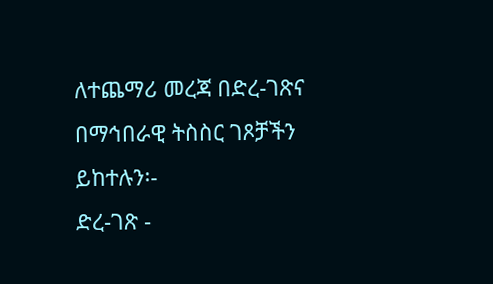ለተጨማሪ መረጃ በድረ-ገጽና በማኅበራዊ ትስስር ገጾቻችን ይከተሉን፡-
ድረ-ገጽ -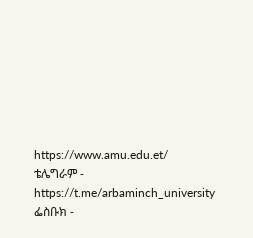https://www.amu.edu.et/
ቴሌግራም - https://t.me/arbaminch_university
ፌስቡክ -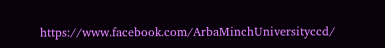https://www.facebook.com/ArbaMinchUniversityccd/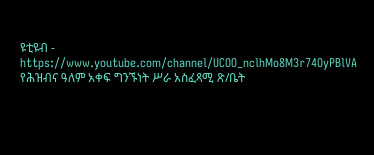ዩቲዩብ - https://www.youtube.com/channel/UCOO_nclhMo8M3r74OyPBlVA
የሕዝብና ዓለም አቀፍ ግንኙነት ሥራ አስፈጻሚ ጽ/ቤት